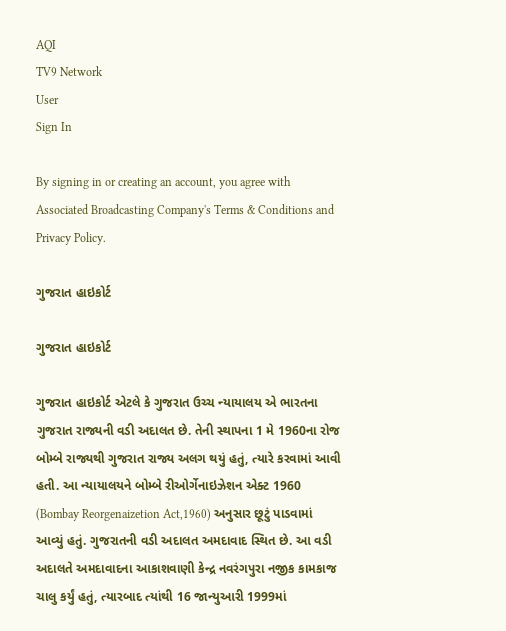AQI
TV9 Network
User
Sign In

By signing in or creating an account, you agree with Associated Broadcasting Company's Terms & Conditions and Privacy Policy.

ગુજરાત હાઇકોર્ટ

ગુજરાત હાઇકોર્ટ

ગુજરાત હાઇકોર્ટ એટલે કે ગુજરાત ઉચ્ચ ન્યાયાલય એ ભારતના ગુજરાત રાજ્યની વડી અદાલત છે. તેની સ્થાપના 1 મે 1960ના રોજ બોમ્બે રાજ્યથી ગુજરાત રાજ્ય અલગ થયું હતું, ત્યારે કરવામાં આવી હતી. આ ન્યાયાલયને બોમ્બે રીઓર્ગેનાઇઝેશન એક્ટ 1960 (Bombay Reorgenaizetion Act,1960) અનુસાર છૂટું પાડવામાં આવ્યું હતું. ગુજરાતની વડી અદાલત અમદાવાદ સ્થિત છે. આ વડી અદાલતે અમદાવાદના આકાશવાણી કેન્દ્ર નવરંગપુરા નજીક કામકાજ ચાલુ કર્યું હતું, ત્યારબાદ ત્યાંથી 16 જાન્યુઆરી 1999માં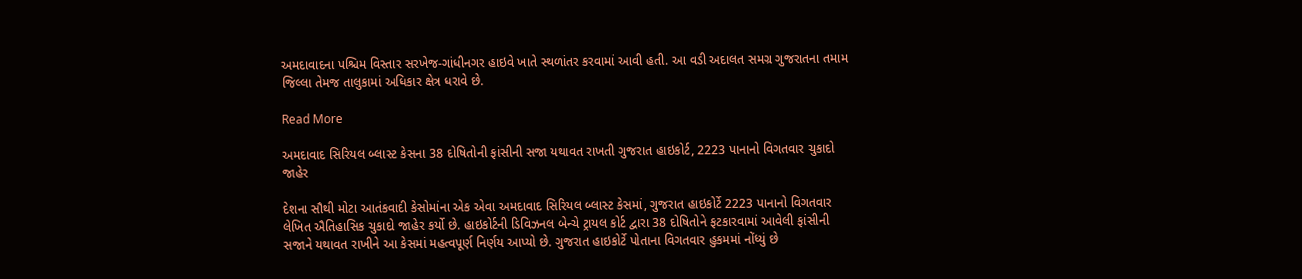અમદાવાદના પશ્ચિમ વિસ્તાર સરખેજ-ગાંધીનગર હાઇવે ખાતે સ્થળાંતર કરવામાં આવી હતી. આ વડી અદાલત સમગ્ર ગુજરાતના તમામ જિલ્લા તેમજ તાલુકામાં અધિકાર ક્ષેત્ર ધરાવે છે.

Read More

અમદાવાદ સિરિયલ બ્લાસ્ટ કેસના 38 દોષિતોની ફાંસીની સજા યથાવત રાખતી ગુજરાત હાઇકોર્ટ, 2223 પાનાનો વિગતવાર ચુકાદો જાહેર

દેશના સૌથી મોટા આતંકવાદી કેસોમાંના એક એવા અમદાવાદ સિરિયલ બ્લાસ્ટ કેસમાં, ગુજરાત હાઇકોર્ટે 2223 પાનાનો વિગતવાર લેખિત ઐતિહાસિક ચુકાદો જાહેર કર્યો છે. હાઇકોર્ટની ડિવિઝનલ બેન્ચે ટ્રાયલ કોર્ટ દ્વારા 38 દોષિતોને ફટકારવામાં આવેલી ફાંસીની સજાને યથાવત રાખીને આ કેસમાં મહત્વપૂર્ણ નિર્ણય આપ્યો છે. ગુજરાત હાઇકોર્ટે પોતાના વિગતવાર હુકમમાં નોંધ્યું છે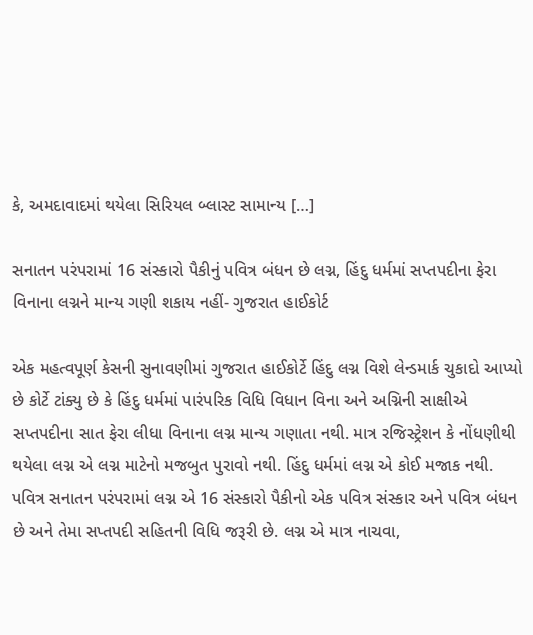કે, અમદાવાદમાં થયેલા સિરિયલ બ્લાસ્ટ સામાન્ય […]

સનાતન પરંપરામાં 16 સંસ્કારો પૈકીનું પવિત્ર બંધન છે લગ્ન, હિંદુ ધર્મમાં સપ્તપદીના ફેરા વિનાના લગ્નને માન્ય ગણી શકાય નહીં- ગુજરાત હાઈકોર્ટ

એક મહત્વપૂર્ણ કેસની સુનાવણીમાં ગુજરાત હાઈકોર્ટે હિંદુ લગ્ન વિશે લેન્ડમાર્ક ચુકાદો આપ્યો છે કોર્ટે ટાંક્યુ છે કે હિંદુ ધર્મમાં પારંપરિક વિધિ વિધાન વિના અને અગ્નિની સાક્ષીએ સપ્તપદીના સાત ફેરા લીધા વિનાના લગ્ન માન્ય ગણાતા નથી. માત્ર રજિસ્ટ્રેશન કે નોંધણીથી થયેલા લગ્ન એ લગ્ન માટેનો મજબુત પુરાવો નથી. હિંદુ ધર્મમાં લગ્ન એ કોઈ મજાક નથી. પવિત્ર સનાતન પરંપરામાં લગ્ન એ 16 સંસ્કારો પૈકીનો એક પવિત્ર સંસ્કાર અને પવિત્ર બંધન છે અને તેમા સપ્તપદી સહિતની વિધિ જરૂરી છે. લગ્ન એ માત્ર નાચવા,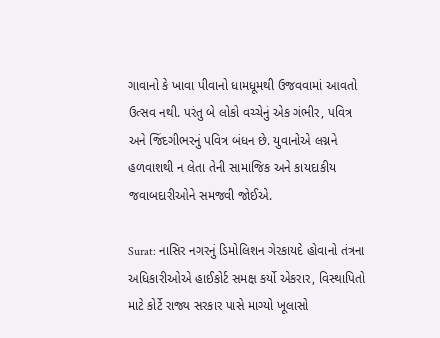ગાવાનો કે ખાવા પીવાનો ધામધૂમથી ઉજવવામાં આવતો ઉત્સવ નથી. પરંતુ બે લોકો વચ્ચેનું એક ગંભીર, પવિત્ર અને જિંદગીભરનું પવિત્ર બંધન છે. યુવાનોએ લગ્નને હળવાશથી ન લેતા તેની સામાજિક અને કાયદાકીય જવાબદારીઓને સમજવી જોઈએ.

Surat: નાસિર નગરનું ડિમોલિશન ગેરકાયદે હોવાનો તંત્રના અધિકારીઓએ હાઈકોર્ટ સમક્ષ કર્યો એકરાર, વિસ્થાપિતો માટે કોર્ટે રાજ્ય સરકાર પાસે માગ્યો ખૂલાસો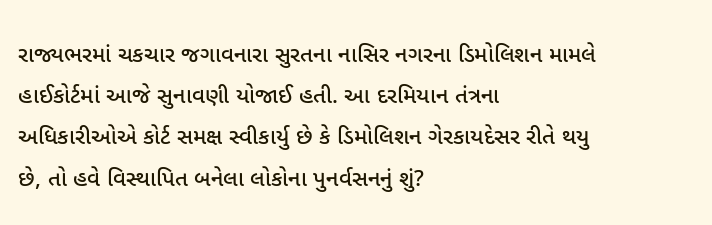રાજ્યભરમાં ચકચાર જગાવનારા સુરતના નાસિર નગરના ડિમોલિશન મામલે હાઈકોર્ટમાં આજે સુનાવણી યોજાઈ હતી. આ દરમિયાન તંત્રના અધિકારીઓએ કોર્ટ સમક્ષ સ્વીકાર્યુ છે કે ડિમોલિશન ગેરકાયદેસર રીતે થયુ છે, તો હવે વિસ્થાપિત બનેલા લોકોના પુનર્વસનનું શું?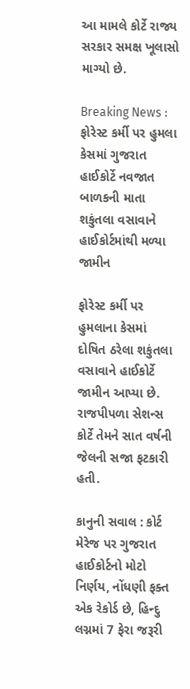આ મામલે કોર્ટે રાજ્ય સરકાર સમક્ષ ખૂલાસો માગ્યો છે.

Breaking News : ફોરેસ્ટ કર્મી પર હુમલા કેસમાં ગુજરાત હાઈકોર્ટે નવજાત બાળકની માતા શકુંતલા વસાવાને હાઈકોર્ટમાંથી મળ્યા જામીન

ફોરેસ્ટ કર્મી પર હુમલાના કેસમાં દોષિત ઠરેલા શકુંતલા વસાવાને હાઈકોર્ટે જામીન આપ્યા છે. રાજપીપળા સેશન્સ કોર્ટે તેમને સાત વર્ષની જેલની સજા ફટકારી હતી.

કાનુની સવાલ : કોર્ટ મેરેજ પર ગુજરાત હાઈકોર્ટનો મોટો નિર્ણય, નોંધણી ફક્ત એક રેકોર્ડ છે, હિન્દુ લગ્નમાં 7 ફેરા જરૂરી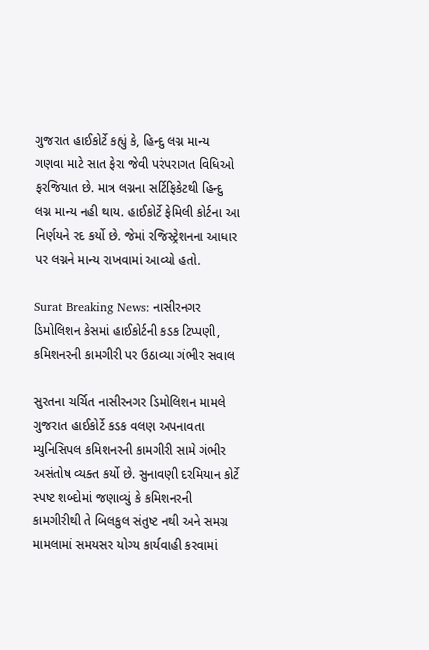ગુજરાત હાઈકોર્ટે કહ્યું કે, હિન્દુ લગ્ન માન્ય ગણવા માટે સાત ફેરા જેવી પરંપરાગત વિધિઓ ફરજિયાત છે. માત્ર લગ્નના સર્ટિફિકેટથી હિન્દુ લગ્ન માન્ય નહી થાય. હાઈકોર્ટે ફેમિલી કોર્ટના આ નિર્ણયને રદ કર્યો છે. જેમાં રજિસ્ટ્રેશનના આધાર પર લગ્નને માન્ય રાખવામાં આવ્યો હતો.

Surat Breaking News: નાસીરનગર ડિમોલિશન કેસમાં હાઈકોર્ટની કડક ટિપ્પણી, કમિશનરની કામગીરી પર ઉઠાવ્યા ગંભીર સવાલ

સુરતના ચર્ચિત નાસીરનગર ડિમોલિશન મામલે ગુજરાત હાઈકોર્ટે કડક વલણ અપનાવતા મ્યુનિસિપલ કમિશનરની કામગીરી સામે ગંભીર અસંતોષ વ્યક્ત કર્યો છે. સુનાવણી દરમિયાન કોર્ટે સ્પષ્ટ શબ્દોમાં જણાવ્યું કે કમિશનરની કામગીરીથી તે બિલકુલ સંતુષ્ટ નથી અને સમગ્ર મામલામાં સમયસર યોગ્ય કાર્યવાહી કરવામાં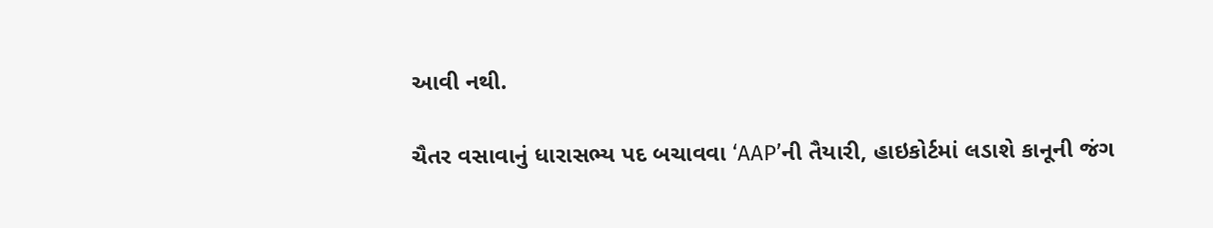આવી નથી.

ચૈતર વસાવાનું ધારાસભ્ય પદ બચાવવા ‘AAP’ની તૈયારી, હાઇકોર્ટમાં લડાશે કાનૂની જંગ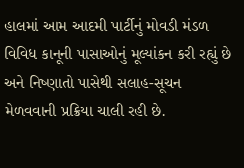હાલમાં આમ આદમી પાર્ટીનું મોવડી મંડળ વિવિધ કાનૂની પાસાઓનું મૂલ્યાંકન કરી રહ્યું છે અને નિષ્ણાતો પાસેથી સલાહ-સૂચન મેળવવાની પ્રક્રિયા ચાલી રહી છે.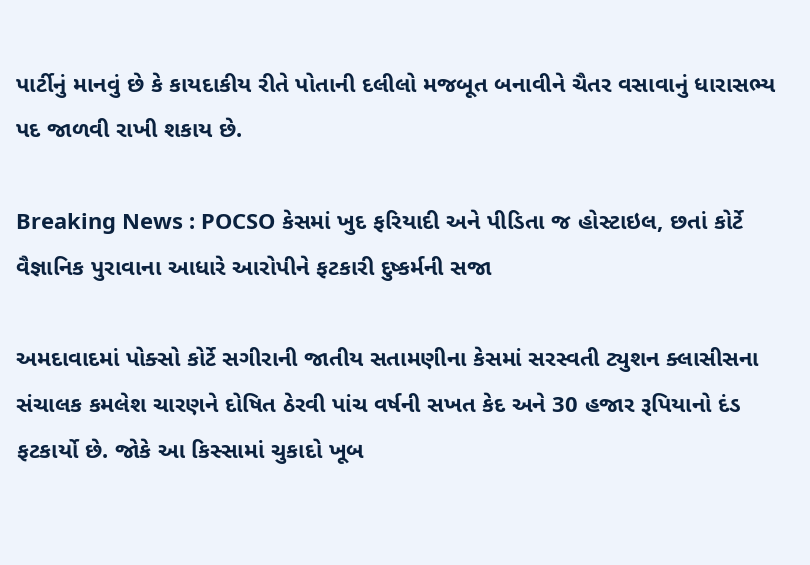પાર્ટીનું માનવું છે કે કાયદાકીય રીતે પોતાની દલીલો મજબૂત બનાવીને ચૈતર વસાવાનું ધારાસભ્ય પદ જાળવી રાખી શકાય છે.

Breaking News : POCSO કેસમાં ખુદ ફરિયાદી અને પીડિતા જ હોસ્ટાઇલ, છતાં કોર્ટે વૈજ્ઞાનિક પુરાવાના આધારે આરોપીને ફટકારી દુષ્કર્મની સજા

અમદાવાદમાં પોક્સો કોર્ટે સગીરાની જાતીય સતામણીના કેસમાં સરસ્વતી ટ્યુશન ક્લાસીસના સંચાલક કમલેશ ચારણને દોષિત ઠેરવી પાંચ વર્ષની સખત કેદ અને 30 હજાર રૂપિયાનો દંડ ફટકાર્યો છે. જોકે આ કિસ્સામાં ચુકાદો ખૂબ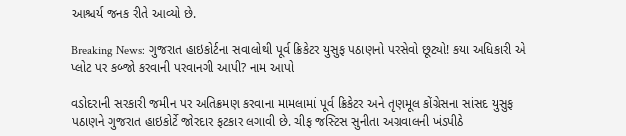આશ્ચર્ય જનક રીતે આવ્યો છે.

Breaking News: ગુજરાત હાઇકોર્ટના સવાલોથી પૂર્વ ક્રિકેટર યુસુફ પઠાણનો પરસેવો છૂટ્યો! કયા અધિકારી એ પ્લોટ પર કબ્જો કરવાની પરવાનગી આપી? નામ આપો

વડોદરાની સરકારી જમીન પર અતિક્રમણ કરવાના મામલામાં પૂર્વ ક્રિકેટર અને તૃણમૂલ કોંગ્રેસના સાંસદ યુસુફ પઠાણને ગુજરાત હાઇકોર્ટે જોરદાર ફટકાર લગાવી છે. ચીફ જસ્ટિસ સુનીતા અગ્રવાલની ખંડપીઠે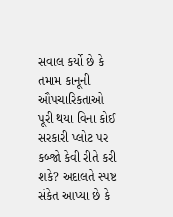સવાલ કર્યો છે કે તમામ કાનૂની ઔપચારિકતાઓ પૂરી થયા વિના કોઈ સરકારી પ્લોટ પર કબ્જો કેવી રીતે કરી શકે? અદાલતે સ્પષ્ટ સંકેત આપ્યા છે કે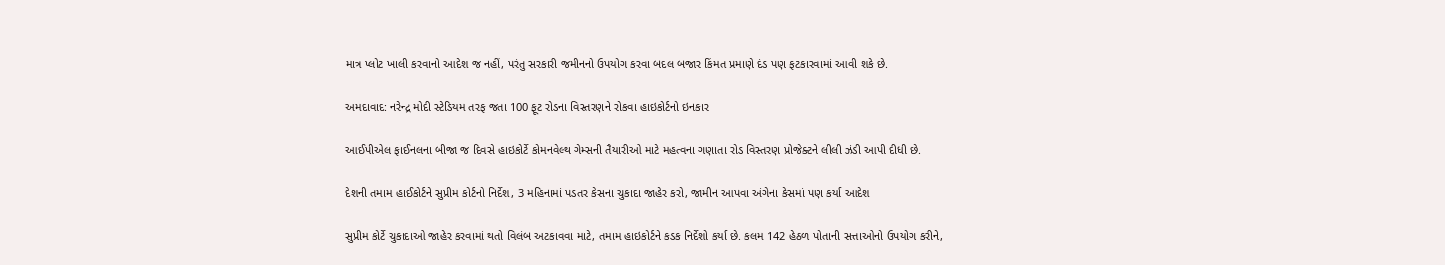માત્ર પ્લોટ ખાલી કરવાનો આદેશ જ નહીં, પરંતુ સરકારી જમીનનો ઉપયોગ કરવા બદલ બજાર કિંમત પ્રમાણે દંડ પણ ફટકારવામાં આવી શકે છે.

અમદાવાદ: નરેન્દ્ર મોદી સ્ટેડિયમ તરફ જતા 100 ફૂટ રોડના વિસ્તરણને રોકવા હાઇકોર્ટનો ઇનકાર

આઈપીએલ ફાઈનલના બીજા જ દિવસે હાઇકોર્ટે કોમનવેલ્થ ગેમ્સની તૈયારીઓ માટે મહત્વના ગણાતા રોડ વિસ્તરણ પ્રોજેક્ટને લીલી ઝંડી આપી દીધી છે.

દેશની તમામ હાઈકોર્ટને સુપ્રીમ કોર્ટનો નિર્દેશ, 3 મહિનામાં પડતર કેસના ચુકાદા જાહેર કરો, જામીન આપવા અંગેના કેસમાં પણ કર્યા આદેશ

સુપ્રીમ કોર્ટે ચુકાદાઓ જાહેર કરવામાં થતો વિલંબ અટકાવવા માટે, તમામ હાઇકોર્ટને કડક નિર્દેશો કર્યા છે. કલમ 142 હેઠળ પોતાની સત્તાઓનો ઉપયોગ કરીને,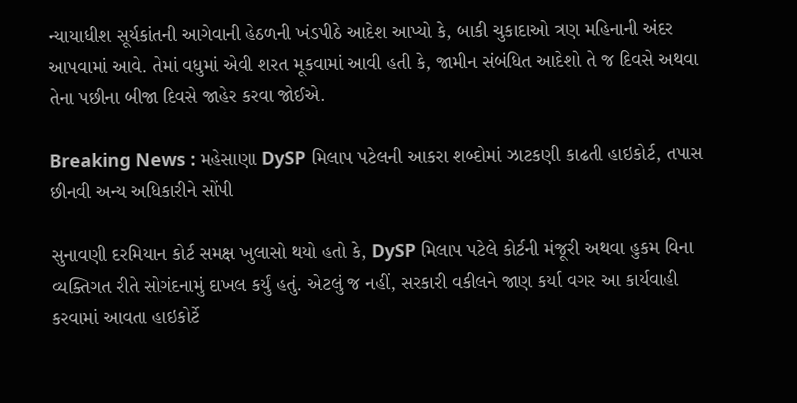ન્યાયાધીશ સૂર્યકાંતની આગેવાની હેઠળની ખંડપીઠે આદેશ આપ્યો કે, બાકી ચુકાદાઓ ત્રણ મહિનાની અંદર આપવામાં આવે. તેમાં વધુમાં એવી શરત મૂકવામાં આવી હતી કે, જામીન સંબંધિત આદેશો તે જ દિવસે અથવા તેના પછીના બીજા દિવસે જાહેર કરવા જોઈએ.

Breaking News : મહેસાણા DySP મિલાપ પટેલની આકરા શબ્દોમાં ઝાટકણી કાઢતી હાઇકોર્ટ, તપાસ છીનવી અન્ય અધિકારીને સોંપી

સુનાવણી દરમિયાન કોર્ટ સમક્ષ ખુલાસો થયો હતો કે, DySP મિલાપ પટેલે કોર્ટની મંજૂરી અથવા હુકમ વિના વ્યક્તિગત રીતે સોગંદનામું દાખલ કર્યું હતું. એટલું જ નહીં, સરકારી વકીલને જાણ કર્યા વગર આ કાર્યવાહી કરવામાં આવતા હાઇકોર્ટે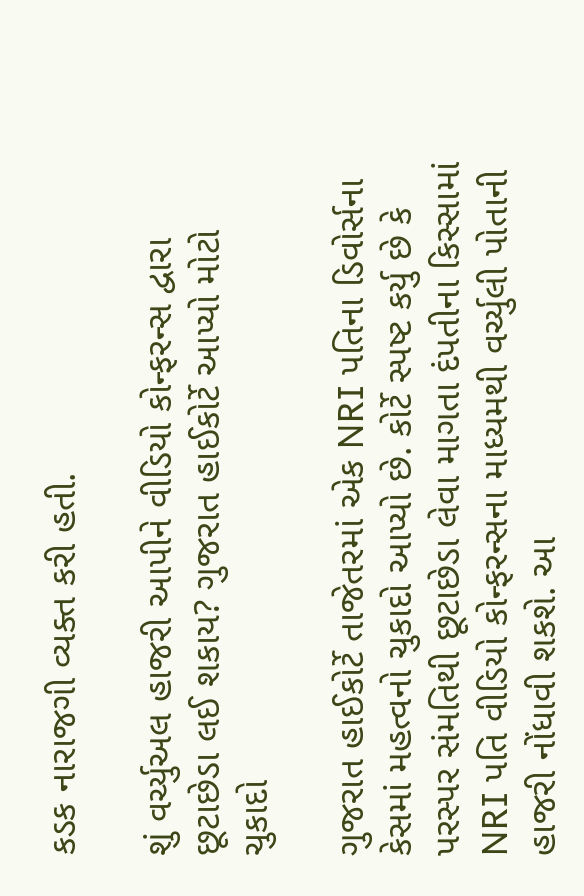કડક નારાજગી વ્યક્ત કરી હતી.

શું વર્ચ્યુઅલ હાજરી આપીને વીડિયો કોન્ફરન્સ દ્વારા છૂટાછેડા લઈ શકાય? ગુજરાત હાઈકોર્ટે આપ્યો મોટો ચુકાદો

ગુજરાત હાઈકોર્ટે તાજેતરમાં એક NRI પતિના ડિવોર્સના કેસમાં મહત્વનો ચુકાદો આપ્યો છે. કોર્ટે સ્પષ્ટ કર્યુ છે કે પરસ્પર સંમતિથી છૂટાછેડા લેવા માગતા દંપતીના કિસ્સામાં NRI પતિ વીડિયો કોન્ફરન્સના માધ્યમથી વર્ચ્યુલી પોતાની હાજરી નોંધાવી શકશે. આ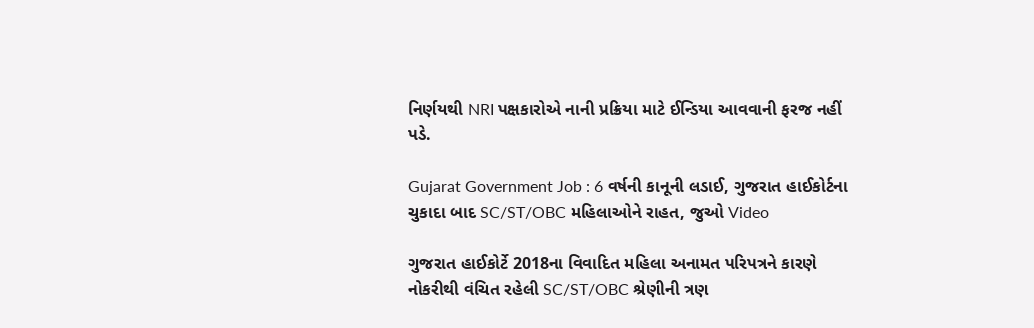નિર્ણયથી NRI પક્ષકારોએ નાની પ્રક્રિયા માટે ઈન્ડિયા આવવાની ફરજ નહીં પડે.

Gujarat Government Job : 6 વર્ષની કાનૂની લડાઈ, ગુજરાત હાઈકોર્ટના ચુકાદા બાદ SC/ST/OBC મહિલાઓને રાહત, જુઓ Video

ગુજરાત હાઈકોર્ટે 2018ના વિવાદિત મહિલા અનામત પરિપત્રને કારણે નોકરીથી વંચિત રહેલી SC/ST/OBC શ્રેણીની ત્રણ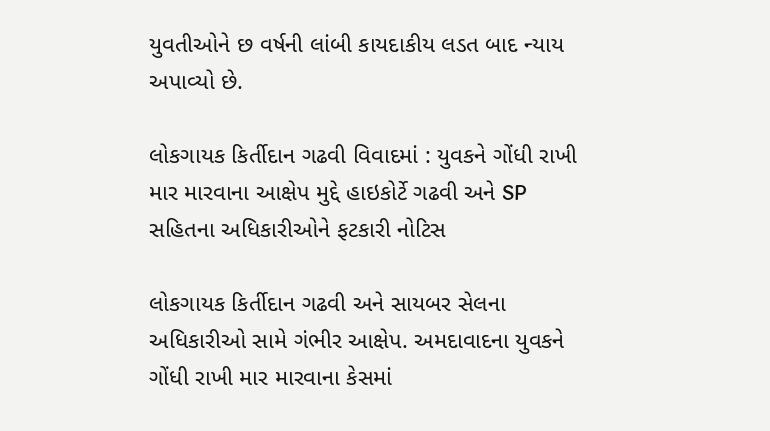યુવતીઓને છ વર્ષની લાંબી કાયદાકીય લડત બાદ ન્યાય અપાવ્યો છે.

લોકગાયક કિર્તીદાન ગઢવી વિવાદમાં : યુવકને ગોંધી રાખી માર મારવાના આક્ષેપ મુદ્દે હાઇકોર્ટે ગઢવી અને SP સહિતના અધિકારીઓને ફટકારી નોટિસ

લોકગાયક કિર્તીદાન ગઢવી અને સાયબર સેલના અધિકારીઓ સામે ગંભીર આક્ષેપ. અમદાવાદના યુવકને ગોંધી રાખી માર મારવાના કેસમાં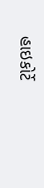હાઇકોર્ટે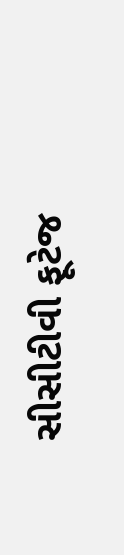સીસીટીવી ફૂટેજ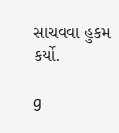સાચવવા હુકમ કર્યો.

g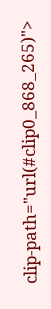clip-path="url(#clip0_868_265)">